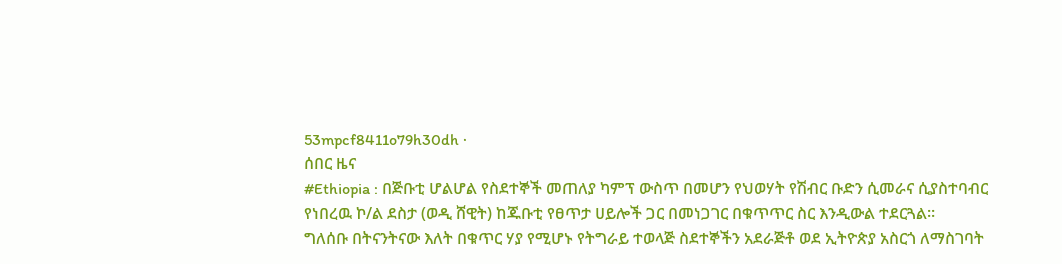53mpcf8411o79h30dh ·
ሰበር ዜና
#Ethiopia : በጅቡቲ ሆልሆል የስደተኞች መጠለያ ካምፕ ውስጥ በመሆን የህወሃት የሽብር ቡድን ሲመራና ሲያስተባብር የነበረዉ ኮ/ል ደስታ (ወዲ ሸዊት) ከጁቡቲ የፀጥታ ሀይሎች ጋር በመነጋገር በቁጥጥር ስር እንዲውል ተደርጓል።
ግለሰቡ በትናንትናው እለት በቁጥር ሃያ የሚሆኑ የትግራይ ተወላጅ ስደተኞችን አደራጅቶ ወደ ኢትዮጵያ አስርጎ ለማስገባት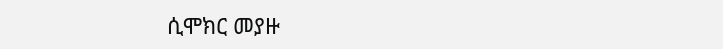ሲሞክር መያዙ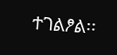ተገልፆል፡፡